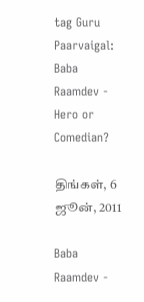tag Guru Paarvaigal: Baba Raamdev - Hero or Comedian?

திங்கள், 6 ஜூன், 2011

Baba Raamdev -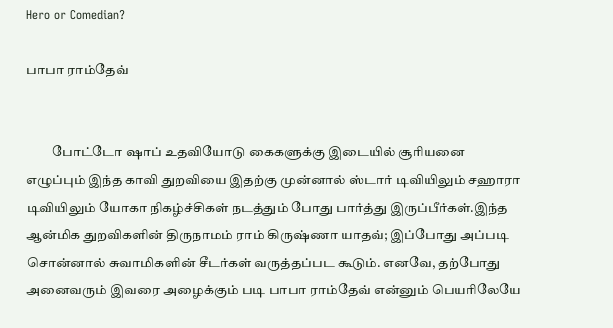Hero or Comedian?

பாபா ராம்தேவ்


          போட்டோ ஷாப் உதவியோடு கைகளுக்கு இடையில் சூரியனை எழுப்பும் இந்த காவி துறவியை இதற்கு முன்னால் ஸ்டார் டிவியிலும் சஹாரா டிவியிலும் யோகா நிகழ்ச்சிகள் நடத்தும் போது பார்த்து இருப்பீர்கள்.இந்த ஆன்மிக துறவிகளின் திருநாமம் ராம் கிருஷ்ணா யாதவ்; இப்போது அப்படி சொன்னால் சுவாமிகளின் சீடர்கள் வருத்தப்பட கூடும். எனவே, தற்போது அனைவரும் இவரை அழைக்கும் படி பாபா ராம்தேவ் என்னும் பெயரிலேயே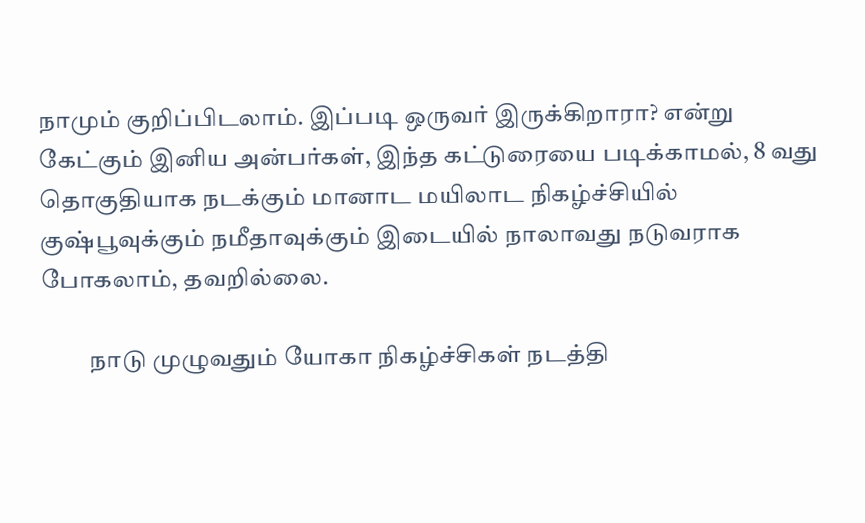நாமும் குறிப்பிடலாம். இப்படி ஒருவர் இருக்கிறாரா? என்று கேட்கும் இனிய அன்பர்கள், இந்த கட்டுரையை படிக்காமல், 8 வது தொகுதியாக நடக்கும் மானாட மயிலாட நிகழ்ச்சியில் குஷ்பூவுக்கும் நமீதாவுக்கும் இடையில் நாலாவது நடுவராக போகலாம், தவறில்லை.

          நாடு முழுவதும் யோகா நிகழ்ச்சிகள் நடத்தி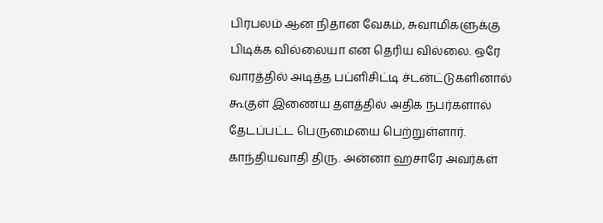பிரபலம் ஆன நிதான வேகம், சுவாமிகளுக்கு பிடிக்க வில்லையா என தெரிய வில்லை. ஒரே வாரத்தில் அடித்த பப்ளிசிட்டி ச்டன்ட்டுகளினால் கூகுள் இணைய தளத்தில் அதிக நபர்களால் தேடப்பட்ட பெருமையை பெற்றுள்ளார். காந்தியவாதி திரு. அன்னா ஹசாரே அவர்கள்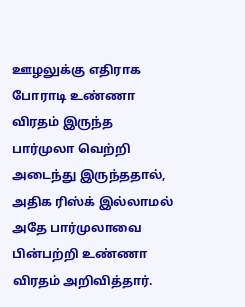ஊழலுக்கு எதிராக போராடி உண்ணா விரதம் இருந்த பார்முலா வெற்றி அடைந்து இருந்ததால், அதிக ரிஸ்க் இல்லாமல் அதே பார்முலாவை பின்பற்றி உண்ணா விரதம் அறிவித்தார்.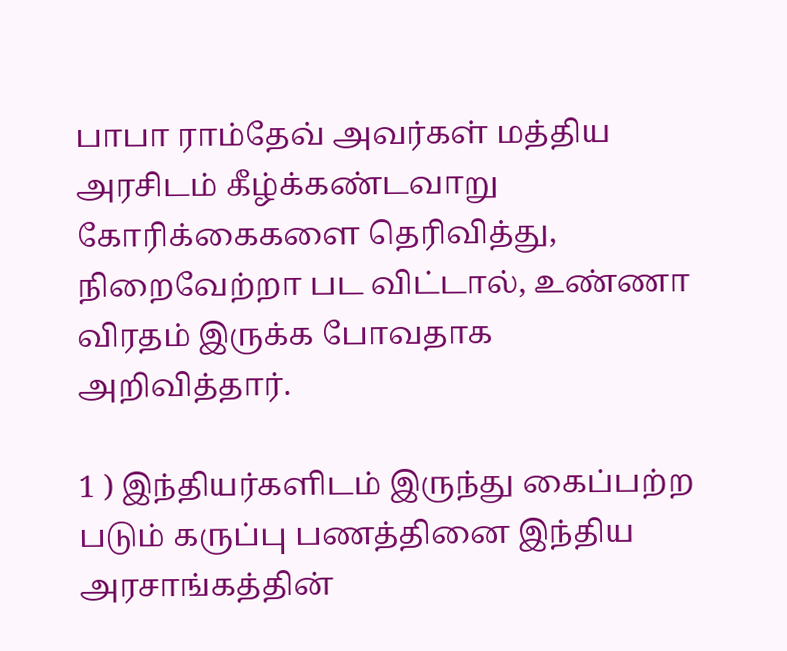பாபா ராம்தேவ் அவர்கள் மத்திய அரசிடம் கீழ்க்கண்டவாறு கோரிக்கைகளை தெரிவித்து, நிறைவேற்றா பட விட்டால், உண்ணா விரதம் இருக்க போவதாக அறிவித்தார்.

1 ) இந்தியர்களிடம் இருந்து கைப்பற்ற படும் கருப்பு பணத்தினை இந்திய அரசாங்கத்தின்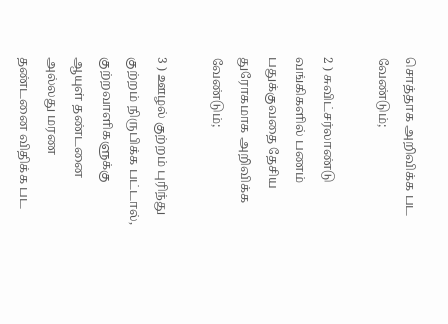சொத்தாக அறிவிக்க பட வேண்டும்;

2 ) சுவிட்சர்லாண்டு வங்கிகளில் பணம் பதுக்குவதை தேசிய துரோகமாக அறிவிக்க வேண்டும்;

3 ) ஊழல் குற்றம் புரிந்து குற்றம் நிருபிக்க பட்டால், குற்றவாளிகளுக்கு ஆயுள் தண்டனை அல்லது மரண தண்டனை விதிக்க பட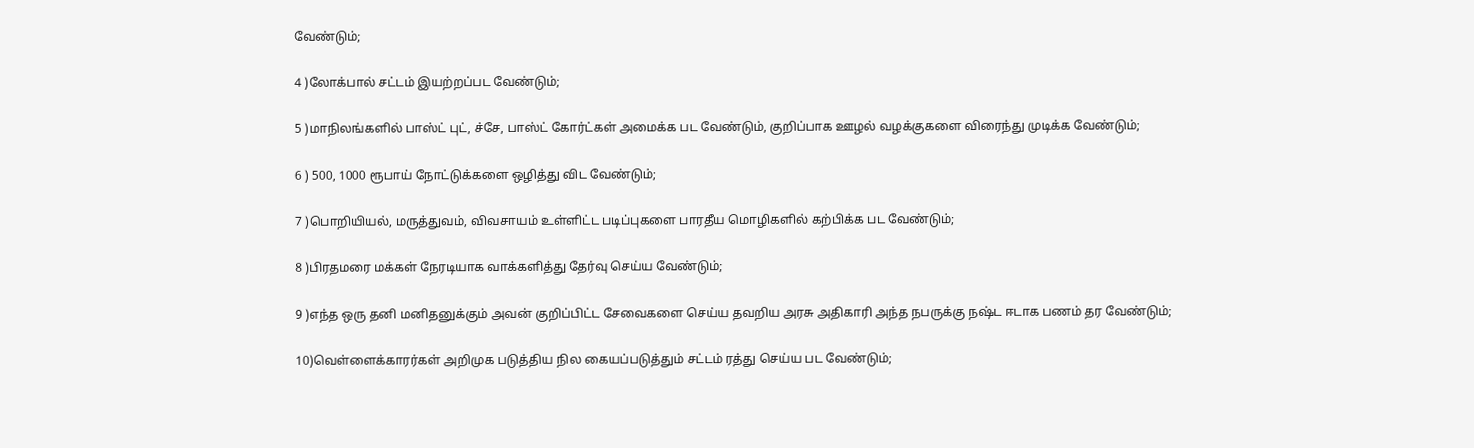வேண்டும்;

4 )லோக்பால் சட்டம் இயற்றப்பட வேண்டும்;

5 )மாநிலங்களில் பாஸ்ட் புட், ச்சே, பாஸ்ட் கோர்ட்கள் அமைக்க பட வேண்டும், குறிப்பாக ஊழல் வழக்குகளை விரைந்து முடிக்க வேண்டும்;

6 ) 500, 1000 ரூபாய் நோட்டுக்களை ஒழித்து விட வேண்டும்;

7 )பொறியியல், மருத்துவம், விவசாயம் உள்ளிட்ட படிப்புகளை பாரதீய மொழிகளில் கற்பிக்க பட வேண்டும்;

8 )பிரதமரை மக்கள் நேரடியாக வாக்களித்து தேர்வு செய்ய வேண்டும்;

9 )எந்த ஒரு தனி மனிதனுக்கும் அவன் குறிப்பிட்ட சேவைகளை செய்ய தவறிய அரசு அதிகாரி அந்த நபருக்கு நஷ்ட ஈடாக பணம் தர வேண்டும்;

10)வெள்ளைக்காரர்கள் அறிமுக படுத்திய நில கையப்படுத்தும் சட்டம் ரத்து செய்ய பட வேண்டும்;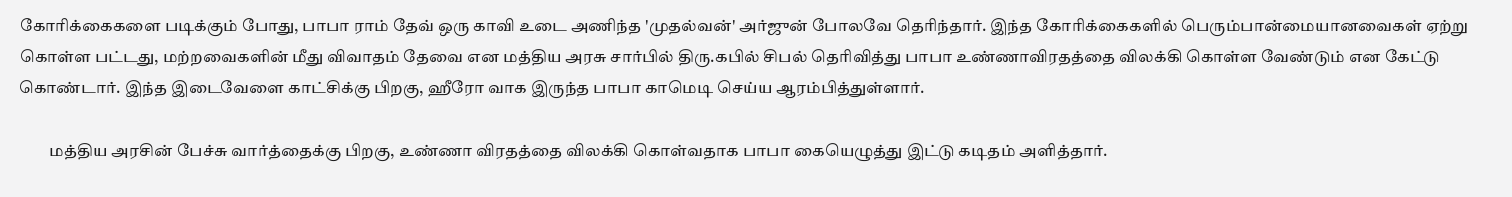கோரிக்கைகளை படிக்கும் போது, பாபா ராம் தேவ் ஒரு காவி உடை அணிந்த 'முதல்வன்' அர்ஜுன் போலவே தெரிந்தார். இந்த கோரிக்கைகளில் பெரும்பான்மையானவைகள் ஏற்று கொள்ள பட்டது, மற்றவைகளின் மீது விவாதம் தேவை என மத்திய அரசு சார்பில் திரு.கபில் சிபல் தெரிவித்து பாபா உண்ணாவிரதத்தை விலக்கி கொள்ள வேண்டும் என கேட்டு கொண்டார். இந்த இடைவேளை காட்சிக்கு பிறகு, ஹீரோ வாக இருந்த பாபா காமெடி செய்ய ஆரம்பித்துள்ளார்.

         மத்திய அரசின் பேச்சு வார்த்தைக்கு பிறகு, உண்ணா விரதத்தை விலக்கி கொள்வதாக பாபா கையெழுத்து இட்டு கடிதம் அளித்தார்.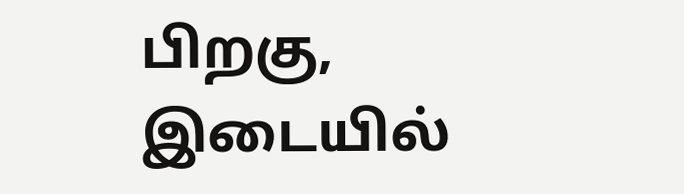பிறகு, இடையில்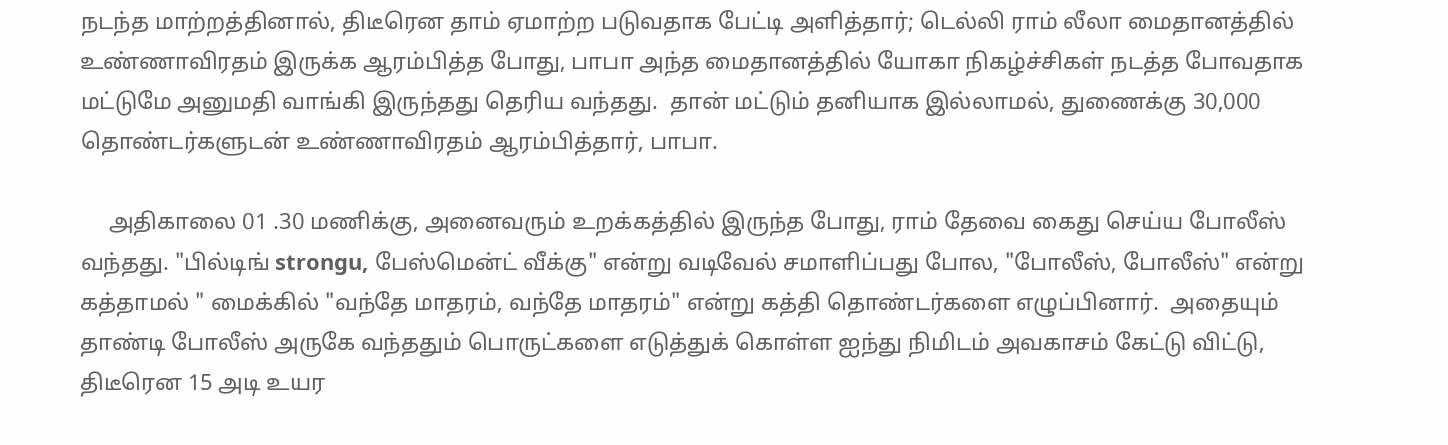நடந்த மாற்றத்தினால், திடீரென தாம் ஏமாற்ற படுவதாக பேட்டி அளித்தார்; டெல்லி ராம் லீலா மைதானத்தில் உண்ணாவிரதம் இருக்க ஆரம்பித்த போது, பாபா அந்த மைதானத்தில் யோகா நிகழ்ச்சிகள் நடத்த போவதாக மட்டுமே அனுமதி வாங்கி இருந்தது தெரிய வந்தது.  தான் மட்டும் தனியாக இல்லாமல், துணைக்கு 30,000 தொண்டர்களுடன் உண்ணாவிரதம் ஆரம்பித்தார், பாபா.

     அதிகாலை 01 .30 மணிக்கு, அனைவரும் உறக்கத்தில் இருந்த போது, ராம் தேவை கைது செய்ய போலீஸ் வந்தது. "பில்டிங் strongu, பேஸ்மென்ட் வீக்கு" என்று வடிவேல் சமாளிப்பது போல, "போலீஸ், போலீஸ்" என்று கத்தாமல் " மைக்கில் "வந்தே மாதரம், வந்தே மாதரம்" என்று கத்தி தொண்டர்களை எழுப்பினார்.  அதையும் தாண்டி போலீஸ் அருகே வந்ததும் பொருட்களை எடுத்துக் கொள்ள ஐந்து நிமிடம் அவகாசம் கேட்டு விட்டு, திடீரென 15 அடி உயர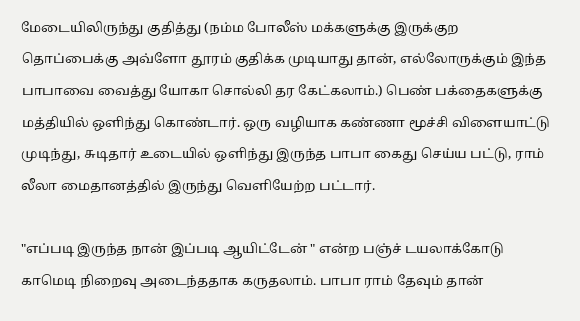மேடையிலிருந்து குதித்து (நம்ம போலீஸ் மக்களுக்கு இருக்குற தொப்பைக்கு அவ்ளோ தூரம் குதிக்க முடியாது தான், எல்லோருக்கும் இந்த பாபாவை வைத்து யோகா சொல்லி தர கேட்கலாம்.) பெண் பக்தைகளுக்கு மத்தியில் ஒளிந்து கொண்டார். ஒரு வழியாக கண்ணா மூச்சி விளையாட்டு முடிந்து, சுடிதார் உடையில் ஒளிந்து இருந்த பாபா கைது செய்ய பட்டு, ராம் லீலா மைதானத்தில் இருந்து வெளியேற்ற பட்டார்.

"எப்படி இருந்த நான் இப்படி ஆயிட்டேன் " என்ற பஞ்ச் டயலாக்கோடு காமெடி நிறைவு அடைந்ததாக கருதலாம். பாபா ராம் தேவும் தான்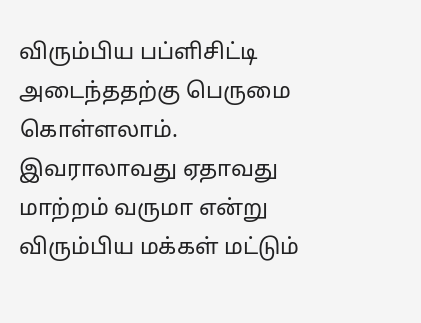விரும்பிய பப்ளிசிட்டி அடைந்ததற்கு பெருமை கொள்ளலாம். இவராலாவது ஏதாவது மாற்றம் வருமா என்று விரும்பிய மக்கள் மட்டும்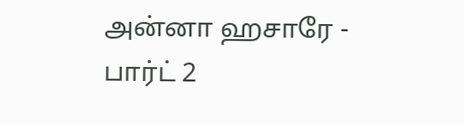அன்னா ஹசாரே - பார்ட் 2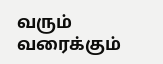வரும் வரைக்கும்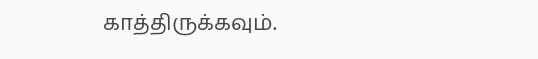காத்திருக்கவும்.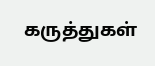கருத்துகள்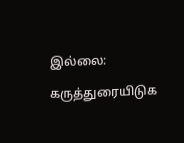இல்லை:

கருத்துரையிடுக